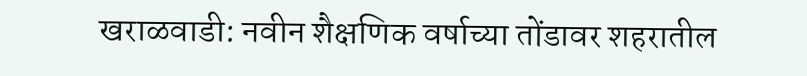खराळवाडी: नवीन शैक्षणिक वर्षाच्या तोंडावर शहरातील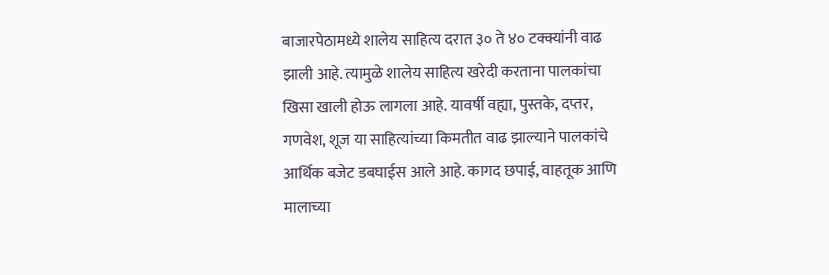बाजारपेठामध्ये शालेय साहित्य दरात ३० ते ४० टक्क्यांनी वाढ झाली आहे. त्यामुळे शालेय साहित्य खरेदी करताना पालकांचा खिसा खाली होऊ लागला आहे. यावर्षी वह्या, पुस्तके, दप्तर, गणवेश, शूज या साहित्यांच्या किमतीत वाढ झाल्याने पालकांचे आर्थिक बजेट डबघाईस आले आहे. कागद छपाई, वाहतूक आणि मालाच्या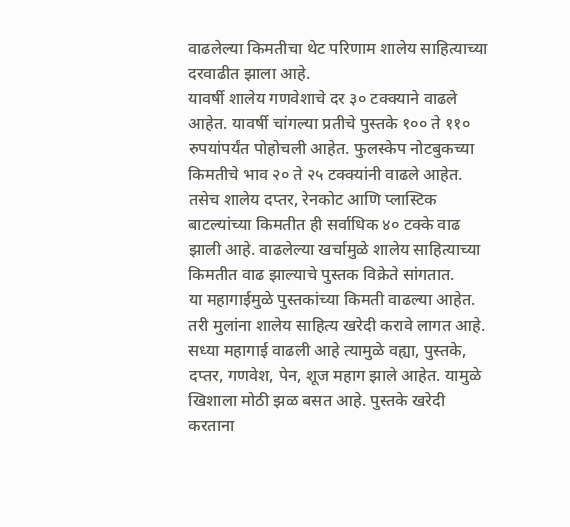वाढलेल्या किमतीचा थेट परिणाम शालेय साहित्याच्या दरवाढीत झाला आहे.
यावर्षी शालेय गणवेशाचे दर ३० टक्क्याने वाढले आहेत. यावर्षी चांगल्या प्रतीचे पुस्तके १०० ते ११० रुपयांपर्यंत पोहोचली आहेत. फुलस्केप नोटबुकच्या किमतीचे भाव २० ते २५ टक्क्यांनी वाढले आहेत. तसेच शालेय दप्तर, रेनकोट आणि प्लास्टिक बाटल्यांच्या किमतीत ही सर्वाधिक ४० टक्के वाढ झाली आहे. वाढलेल्या खर्चामुळे शालेय साहित्याच्या किमतीत वाढ झाल्याचे पुस्तक विक्रेते सांगतात.
या महागाईमुळे पुस्तकांच्या किमती वाढल्या आहेत. तरी मुलांना शालेय साहित्य खरेदी करावे लागत आहे. सध्या महागाई वाढली आहे त्यामुळे वह्या, पुस्तके, दप्तर, गणवेश, पेन, शूज महाग झाले आहेत. यामुळे खिशाला मोठी झळ बसत आहे. पुस्तके खरेदी करताना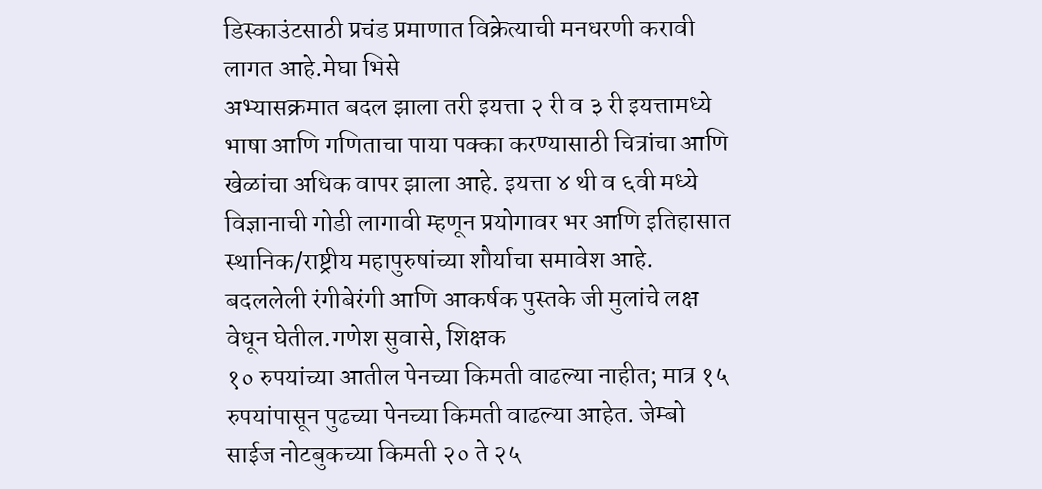डिस्काउंटसाठी प्रचंड प्रमाणात विक्रेत्याची मनधरणी करावी लागत आहे.मेघा भिसे
अभ्यासक्रमात बदल झाला तरी इयत्ता २ री व ३ री इयत्तामध्ये भाषा आणि गणिताचा पाया पक्का करण्यासाठी चित्रांचा आणि खेळांचा अधिक वापर झाला आहे. इयत्ता ४ थी व ६वी मध्ये विज्ञानाची गोडी लागावी म्हणून प्रयोगावर भर आणि इतिहासात स्थानिक/राष्ट्रीय महापुरुषांच्या शौर्याचा समावेश आहे. बदललेली रंगीबेरंगी आणि आकर्षक पुस्तके जी मुलांचे लक्ष वेधून घेतील.गणेश सुवासे, शिक्षक
१० रुपयांच्या आतील पेनच्या किमती वाढल्या नाहीत; मात्र १५ रुपयांपासून पुढच्या पेनच्या किमती वाढल्या आहेत. जेम्बो साईज नोटबुकच्या किमती २० ते २५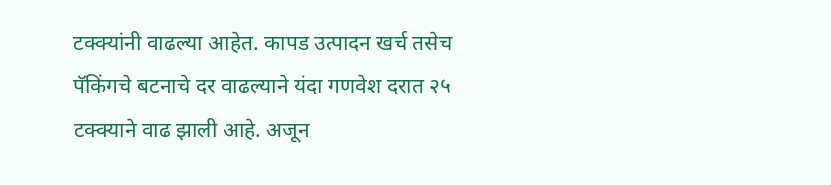टक्क्यांनी वाढल्या आहेत. कापड उत्पादन खर्च तसेच पॅकिंगचे बटनाचे दर वाढल्याने यंदा गणवेश दरात २५ टक्क्याने वाढ झाली आहे. अजून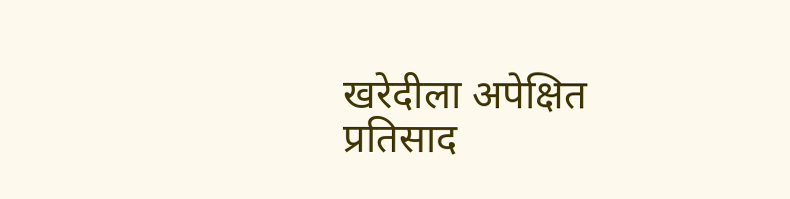खरेदीला अपेक्षित प्रतिसाद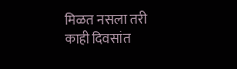मिळत नसला तरी काही दिवसांत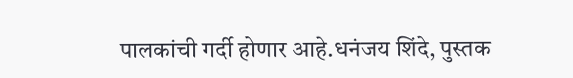पालकांची गर्दी होणार आहे.धनंजय शिंदे, पुस्तक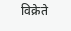विक्रेते